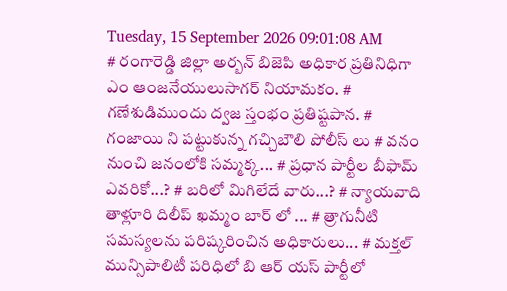Tuesday, 15 September 2026 09:01:08 AM
# రంగారెడ్డి జిల్లా అర్బన్ బిజెపి అధికార ప్రతినిధిగా ఎం ఆంజనేయులుసాగర్ నియామకం. # గణేశుడిముందు ద్వజ స్తంభం ప్రతిష్టపాన. # గంజాయి ని పట్టుకున్న గచ్చిబౌలి పోలీస్ లు # వనం నుంచి జనంలోకి సమ్మక్క... # ప్రధాన పార్టీల బీఫామ్ ఎవరికో...? # బరిలో మిగిలేదే వారు...? # న్యాయవాది తాళ్లూరి దిలీప్ ఖమ్మం బార్ లో ... # త్రాగునీటి సమస్యలను పరిష్కరించిన అధికారులు... # మక్తల్ మున్సిపాలిటీ పరిధిలో బి ఆర్ యస్ పార్టీలో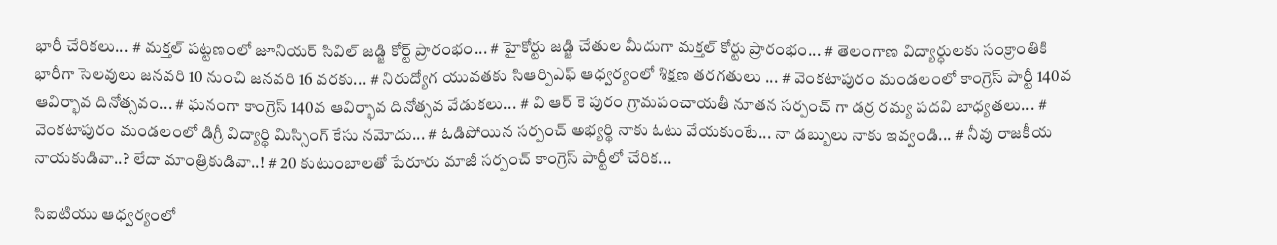భారీ చేరికలు... # మక్తల్ పట్టణంలో జూనియర్ సివిల్ జడ్జి కోర్ట్ ప్రారంభం... # హైకోర్టు జడ్జి చేతుల మీదుగా మక్తల్ కోర్టు ప్రారంభం... # తెలంగాణ విద్యార్ధులకు సంక్రాంతికి భారీగా సెలవులు జనవరి 10 నుంచి జనవరి 16 వరకు... # నిరుద్యోగ యువతకు సిఆర్పిఎఫ్ ఆధ్వర్యంలో శిక్షణ తరగతులు ... # వెంకటాపురం మండలంలో కాంగ్రెస్ పార్టీ 140వ ఆవిర్భావ దినోత్సవం... # ఘనంగా కాంగ్రెస్ 140వ ఆవిర్భావ దినోత్సవ వేడుకలు... # వి ఆర్ కె పురం గ్రామపంచాయతీ నూతన సర్పంచ్ గా డర్ర రమ్య పదవి బాధ్యతలు... # వెంకటాపురం మండలంలో డిగ్రీ విద్యార్థి మిస్సింగ్ కేసు నమోదు... # ఓడిపోయిన సర్పంచ్ అభ్యర్థి నాకు ఓటు వేయకుంటే... నా డబ్బులు నాకు ఇవ్వండి... # నీవు రాజకీయ నాయకుడివా..? లేదా మాంత్రికుడివా..! # 20 కుటుంబాలతో పేరూరు మాజీ సర్పంచ్ కాంగ్రెస్ పార్టీలో చేరిక...

సిఐటియు ఆధ్వర్యంలో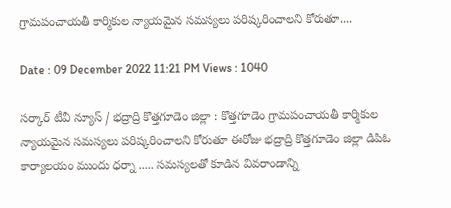గ్రామపంచాయతీ కార్మికుల న్యాయమైన సమస్యలు పరిష్కరించాలని కోరుతూ....

Date : 09 December 2022 11:21 PM Views : 1040

సర్కార్ టీవీ న్యూస్ / భద్రాద్రి కొత్తగూడెం జిల్లా : కొత్తగూడెం గ్రామపంచాయతీ కార్మికుల న్యాయమైన సమస్యలు పరిష్కరించాలని కోరుతూ ఈరోజు భద్రాద్రి కొత్తగూడెం జిల్లా డిపిఓ కార్యాలయం ముందు ధర్నా ..... సమస్యలతో కూడిన వివరాండాన్ని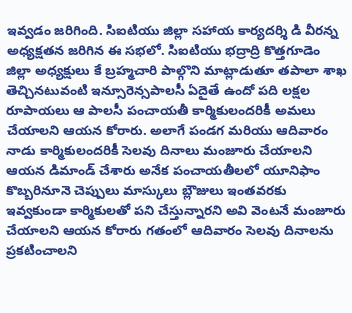ఇవ్వడం జరిగింది. సిఐటియు జిల్లా సహాయ కార్యదర్శి డి వీరన్న అధ్యక్షతన జరిగిన ఈ సభలో. సిఐటియు భద్రాద్రి కొత్తగూడెం జిల్లా అధ్యక్షులు కే బ్రహ్మచారి పాల్గొని మాట్లాడుతూ తపాలా శాఖ తెచ్చినటువంటి ఇన్సూరెన్సపాలసీ ఏదైతే ఉందో పది లక్షల రూపాయలు ఆ పాలసీ పంచాయతీ కార్మికులందరికీ అమలు చేయాలని ఆయన కోరారు. అలాగే పండగ మరియు ఆదివారం నాడు కార్మికులందరికీ సెలవు దినాలు మంజూరు చేయాలని ఆయన డిమాండ్ చేశారు అనేక పంచాయతీలలో యూనిఫాం కొబ్బరినూనె చెప్పులు మాస్కులు బ్లౌజులు ఇంతవరకు ఇవ్వకుండా కార్మికులతో పని చేస్తున్నారని అవి వెంటనే మంజూరు చేయాలని ఆయన కోరారు గతంలో ఆదివారం సెలవు దినాలను ప్రకటించాలని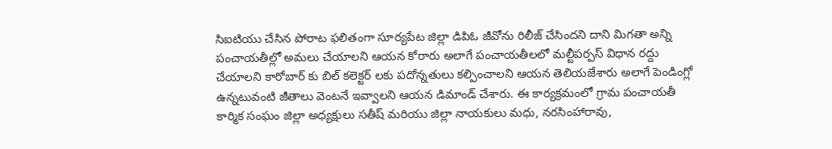సిఐటియు చేసిన పోరాట ఫలితంగా సూర్యపేట జిల్లా డిపిఓ జీవోను రిలీజ్ చేసిందని దాని మిగతా అన్ని పంచాయతీల్లో అమలు చేయాలని ఆయన కోరారు అలాగే పంచాయతీలలో మల్టీపర్పస్ విధాన రద్దు చేయాలని కారోబార్ కు బిల్ కలెక్టర్ లకు పదోన్నతులు కల్పించాలని ఆయన తెలియజేశారు అలాగే పెండింగ్లో ఉన్నటువంటి జీతాలు వెంటనే ఇవ్వాలని ఆయన డిమాండ్ చేశారు. ఈ కార్యక్రమంలో గ్రామ పంచాయతీ కార్మిక సంఘం జిల్లా అధ్యక్షులు సతీష్ మరియు జిల్లా నాయకులు మధు, నరసింహారావు,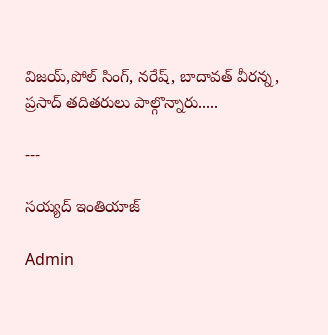విజయ్,పోల్ సింగ్, నరేష్, బాదావత్ వీరన్న, ప్రసాద్ తదితరులు పాల్గొన్నారు.....

---

సయ్యద్ ఇంతియాజ్

Admin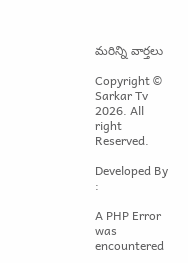మరిన్ని వార్తలు

Copyright © Sarkar Tv 2026. All right Reserved.

Developed By :

A PHP Error was encountered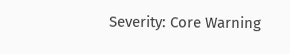Severity: Core Warning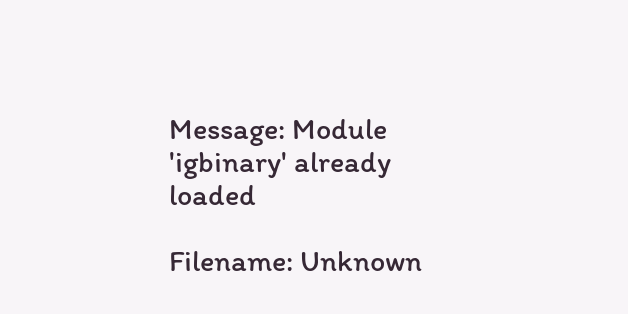Message: Module 'igbinary' already loaded

Filename: Unknown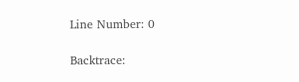Line Number: 0

Backtrace: